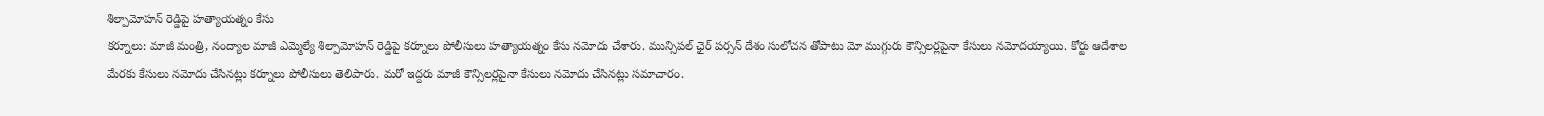శిల్పామోహన్ రెడ్డిపై హత్యాయత్నం కేసు
కర్నూలు: మాజీ మంత్రి, నంద్యాల మాజీ ఎమ్మెల్యే శిల్పామోహన్ రెడ్డిపై కర్నూలు పోలీసులు హత్యాయత్నం కేసు నమోదు చేశారు. మున్సిపల్ ఛైర్ పర్సన్ దేశం సులోచన తోపాటు మో ముగ్గురు కౌన్సిలర్లపైనా కేసులు నమోదయ్యాయి. కోర్టు ఆదేశాల మేరకు కేసులు నమోదు చేసినట్లు కర్నూలు పోలీసులు తెలిపారు. మరో ఇద్దరు మాజీ కౌన్సిలర్లపైనా కేసులు నమోదు చేసినట్లు సమాచారం.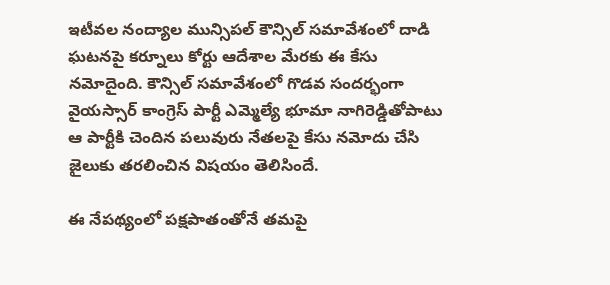ఇటీవల నంద్యాల మున్సిపల్ కౌన్సిల్ సమావేశంలో దాడి ఘటనపై కర్నూలు కోర్టు ఆదేశాల మేరకు ఈ కేసు నమోదైంది. కౌన్సిల్ సమావేశంలో గొడవ సందర్భంగా వైయస్సార్ కాంగ్రెస్ పార్టీ ఎమ్మెల్యే భూమా నాగిరెడ్డితోపాటు ఆ పార్టీకి చెందిన పలువురు నేతలపై కేసు నమోదు చేసి జైలుకు తరలించిన విషయం తెలిసిందే.

ఈ నేపథ్యంలో పక్షపాతంతోనే తమపై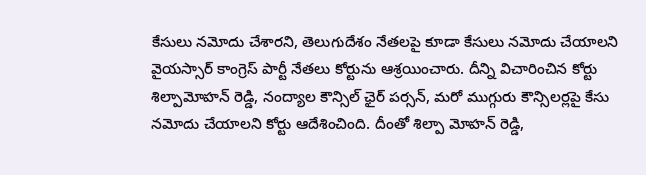కేసులు నమోదు చేశారని, తెలుగుదేశం నేతలపై కూడా కేసులు నమోదు చేయాలని వైయస్సార్ కాంగ్రెస్ పార్టీ నేతలు కోర్టును ఆశ్రయించారు. దీన్ని విచారించిన కోర్టు శిల్పామోహన్ రెడ్డి, నంద్యాల కౌన్సిల్ ఛైర్ పర్సన్, మరో ముగ్గురు కౌన్సిలర్లపై కేసు నమోదు చేయాలని కోర్టు ఆదేశించింది. దీంతో శిల్పా మోహన్ రెడ్డి,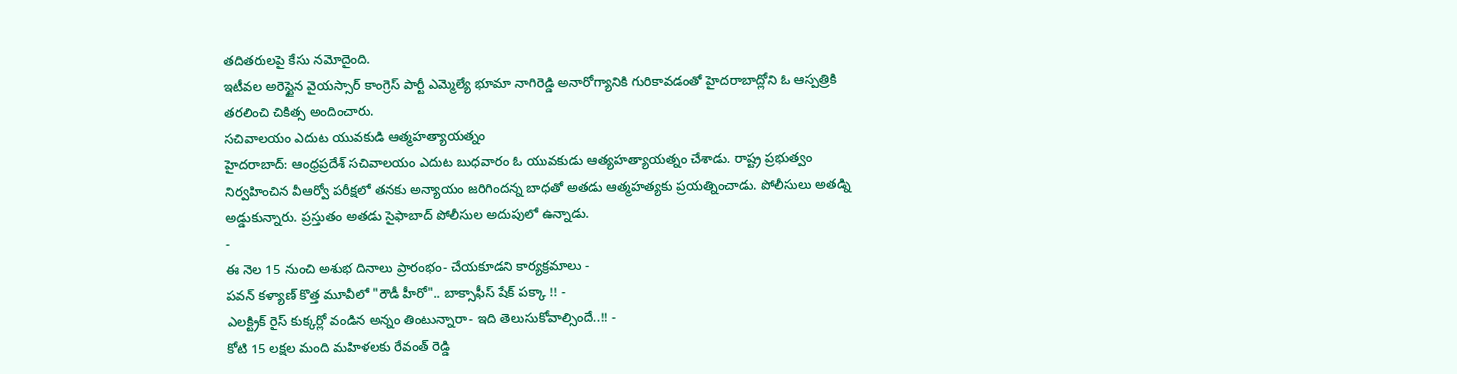తదితరులపై కేసు నమోదైంది.
ఇటీవల అరెస్టైన వైయస్సార్ కాంగ్రెస్ పార్టీ ఎమ్మెల్యే భూమా నాగిరెడ్డి అనారోగ్యానికి గురికావడంతో హైదరాబాద్లోని ఓ ఆస్పత్రికి తరలించి చికిత్స అందించారు.
సచివాలయం ఎదుట యువకుడి ఆత్మహత్యాయత్నం
హైదరాబాద్: ఆంధ్రప్రదేశ్ సచివాలయం ఎదుట బుధవారం ఓ యువకుడు ఆత్యహత్యాయత్నం చేశాడు. రాష్ట్ర ప్రభుత్వం నిర్వహించిన వీఆర్వో పరీక్షలో తనకు అన్యాయం జరిగిందన్న బాధతో అతడు ఆత్మహత్యకు ప్రయత్నించాడు. పోలీసులు అతడ్ని అడ్డుకున్నారు. ప్రస్తుతం అతడు సైఫాబాద్ పోలీసుల అదుపులో ఉన్నాడు.
-
ఈ నెల 15 నుంచి అశుభ దినాలు ప్రారంభం- చేయకూడని కార్యక్రమాలు -
పవన్ కళ్యాణ్ కొత్త మూవీలో "రౌడీ హీరో".. బాక్సాఫీస్ షేక్ పక్కా !! -
ఎలక్ట్రిక్ రైస్ కుక్కర్లో వండిన అన్నం తింటున్నారా- ఇది తెలుసుకోవాల్సిందే..!! -
కోటి 15 లక్షల మంది మహిళలకు రేవంత్ రెడ్డి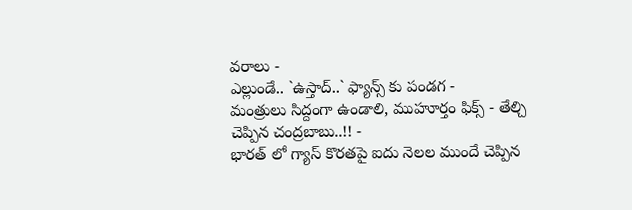వరాలు -
ఎల్లుండే.. `ఉస్తాద్..` ఫ్యాన్స్ కు పండగ -
మంత్రులు సిద్దంగా ఉండాలి, ముహూర్తం ఫిక్స్ - తేల్చి చెప్పిన చంద్రబాబు..!! -
భారత్ లో గ్యాస్ కొరతపై ఐదు నెలల ముందే చెప్పిన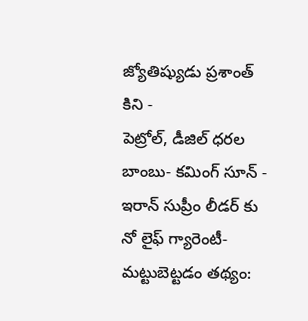జ్యోతిష్యుడు ప్రశాంత్ కిని -
పెట్రోల్, డీజిల్ ధరల బాంబు- కమింగ్ సూన్ -
ఇరాన్ సుప్రీం లీడర్ కు నో లైఫ్ గ్యారెంటీ- మట్టుబెట్టడం తథ్యం: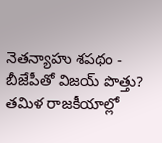నెతన్యాహు శపథం -
బీజేపీతో విజయ్ పొత్తు? తమిళ రాజకీయాల్లో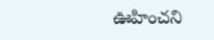ఊహించని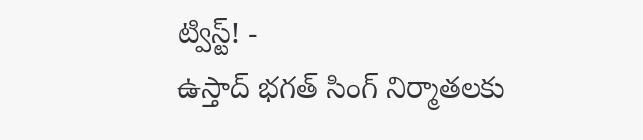ట్విస్ట్! -
ఉస్తాద్ భగత్ సింగ్ నిర్మాతలకు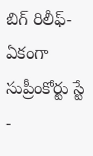బిగ్ రిలీఫ్- ఏకంగా సుప్రీంకోర్టు స్టే -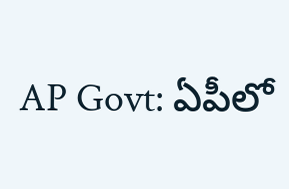AP Govt: ఏపీలో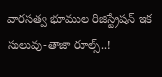వారసత్వ భూముల రిజిస్ట్రేషన్ ఇక సులువు-తాజా రూల్స్..!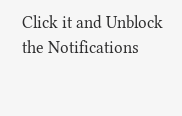Click it and Unblock the Notifications